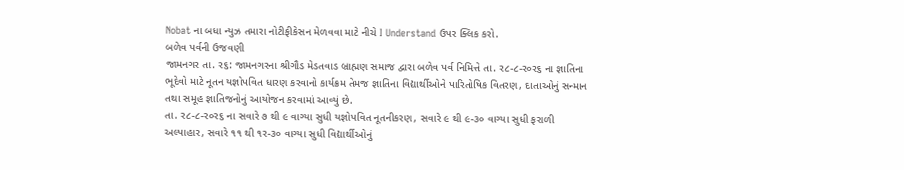Nobat ના બધા ન્યુઝ તમારા નોટીફીકેસન મેળવવા માટે નીચે I Understand ઉપર ક્લિક કરો.
બળેવ પર્વની ઉજવણી
જામનગર તા. ર૬: જામનગરના શ્રીગૌડ મેડતવાડ બ્રાહ્મણ સમાજ દ્વારા બળેવ પર્વ નિમિત્તે તા. ર૮-૮-ર૦ર૬ ના જ્ઞાતિના ભૂદેવો માટે નૂતન યજ્ઞોપવિત ધારણ કરવાનો કાર્યક્રમ તેમજ જ્ઞાતિના વિદ્યાર્થીઓને પારિતોષિક વિતરણ, દાતાઓનું સન્માન તથા સમૂહ જ્ઞાતિજનોનું આયોજન કરવામાં આવ્યું છે.
તા. ર૮-૮-ર૦ર૬ ના સવારે ૭ થી ૯ વાગ્યા સુધી યજ્ઞોપવિત નૂતનીકરણ, સવારે ૯ થી ૯-૩૦ વાગ્યા સુધી ફરાળી અલ્પાહાર, સવારે ૧૧ થી ૧ર-૩૦ વાગ્યા સુધી વિદ્યાર્થીઓનું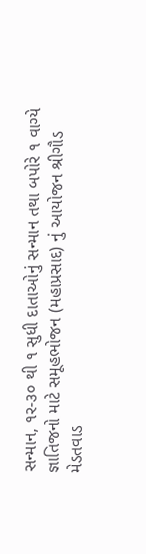સન્માન, ૧ર-૩૦ થી ૧ સુધી દાતાઓનું સન્માન તથા બપોરે ૧ વાગ્યે જ્ઞાતિજનો માટે સમૂહભોજન (મહાપ્રસાદ) નું આયોજન શ્રીગૌડ મેડતવાડ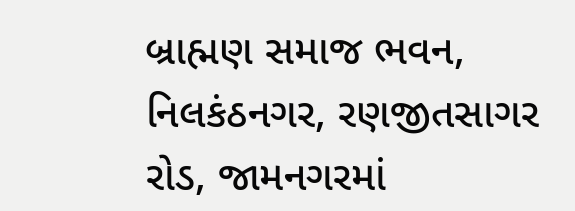બ્રાહ્મણ સમાજ ભવન, નિલકંઠનગર, રણજીતસાગર રોડ, જામનગરમાં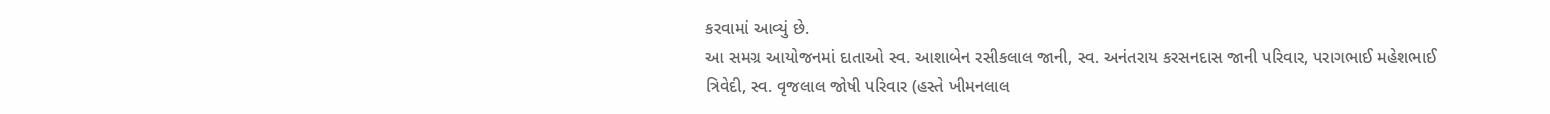કરવામાં આવ્યું છે.
આ સમગ્ર આયોજનમાં દાતાઓ સ્વ. આશાબેન રસીકલાલ જાની, સ્વ. અનંતરાય કરસનદાસ જાની પરિવાર, પરાગભાઈ મહેશભાઈ ત્રિવેદી, સ્વ. વૃજલાલ જોષી પરિવાર (હસ્તે ખીમનલાલ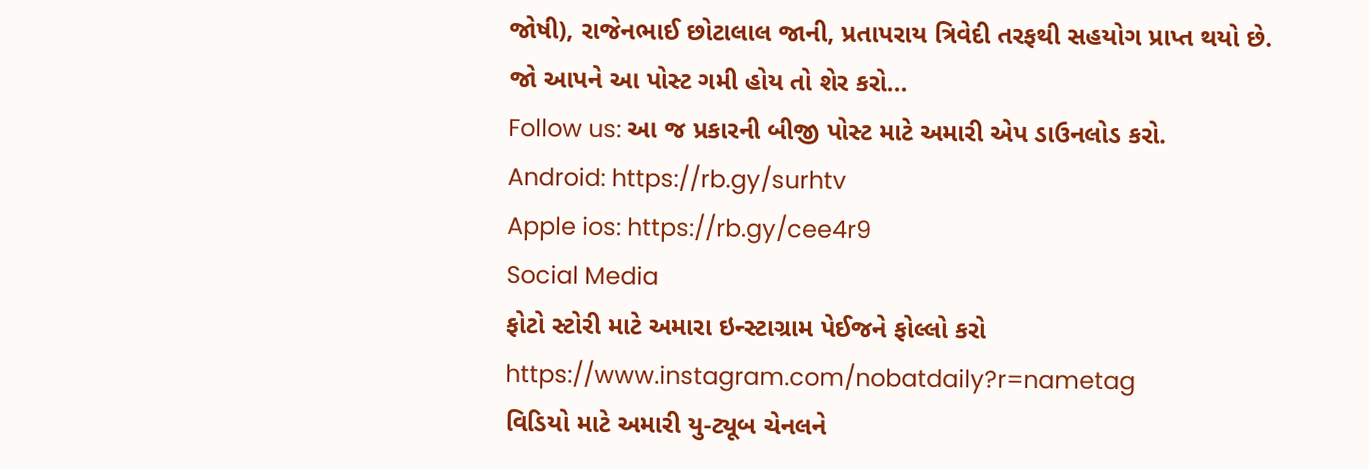જોષી), રાજેનભાઈ છોટાલાલ જાની, પ્રતાપરાય ત્રિવેદી તરફથી સહયોગ પ્રાપ્ત થયો છે.
જો આપને આ પોસ્ટ ગમી હોય તો શેર કરો...
Follow us: આ જ પ્રકારની બીજી પોસ્ટ માટે અમારી એપ ડાઉનલોડ કરો.
Android: https://rb.gy/surhtv
Apple ios: https://rb.gy/cee4r9
Social Media
ફોટો સ્ટોરી માટે અમારા ઇન્સ્ટાગ્રામ પેઈજને ફોલ્લો કરો
https://www.instagram.com/nobatdaily?r=nametag
વિડિયો માટે અમારી યુ-ટ્યૂબ ચેનલને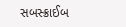સબસ્ક્રાઈબ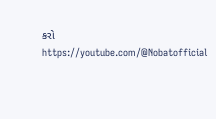કરો
https://youtube.com/@Nobatofficial